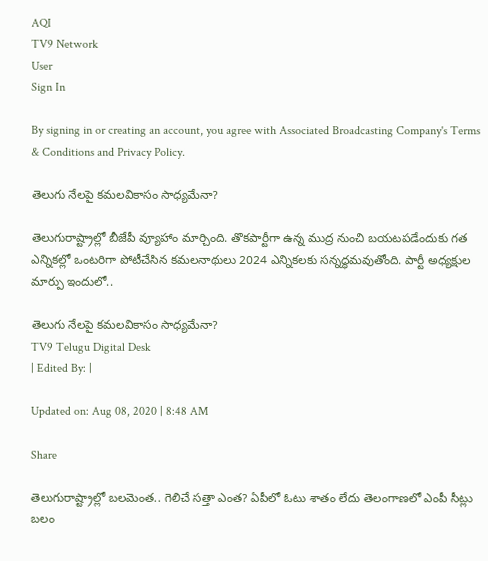AQI
TV9 Network
User
Sign In

By signing in or creating an account, you agree with Associated Broadcasting Company's Terms & Conditions and Privacy Policy.

తెలుగు నేలపై కమలవికాసం సాధ్యమేనా?

తెలుగురాష్ట్రాల్లో బీజేపీ వ్యూహాం మార్చింది. తొకపార్టీగా ఉన్న ముద్ర నుంచి బయటపడేందుకు గత ఎన్నికల్లో ఒంటరిగా పోటీచేసిన కమలనాథులు 2024 ఎన్నికలకు సన్నద్ధమవుతోంది. పార్టీ అధ్యక్షుల మార్పు ఇందులో..

తెలుగు నేలపై కమలవికాసం సాధ్యమేనా?
TV9 Telugu Digital Desk
| Edited By: |

Updated on: Aug 08, 2020 | 8:48 AM

Share

తెలుగురాష్ట్రాల్లో బలమెంత.. గెలిచే సత్తా ఎంత? ఏపీలో ఓటు శాతం లేదు తెలంగాణలో ఎంపీ సీట్లు బలం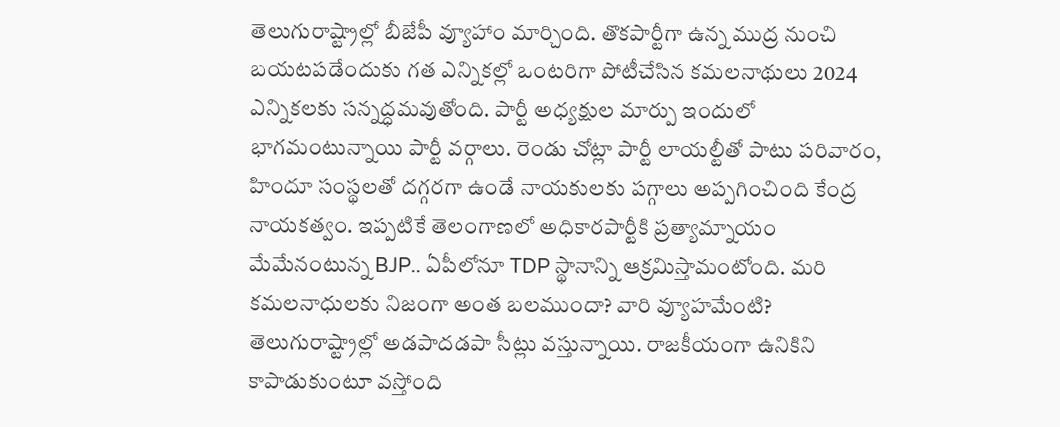తెలుగురాష్ట్రాల్లో బీజేపీ వ్యూహాం మార్చింది. తొకపార్టీగా ఉన్న ముద్ర నుంచి బయటపడేందుకు గత ఎన్నికల్లో ఒంటరిగా పోటీచేసిన కమలనాథులు 2024 ఎన్నికలకు సన్నద్ధమవుతోంది. పార్టీ అధ్యక్షుల మార్పు ఇందులో భాగమంటున్నాయి పార్టీ వర్గాలు. రెండు చోట్లా పార్టీ లాయల్టీతో పాటు పరివారం, హిందూ సంస్థలతో దగ్గరగా ఉండే నాయకులకు పగ్గాలు అప్పగించింది కేంద్ర నాయకత్వం. ఇప్పటికే తెలంగాణలో అధికారపార్టీకి ప్రత్యామ్నాయం మేమేనంటున్న BJP.. ఏపీలోనూ TDP స్థానాన్ని ఆక్రమిస్తామంటోంది. మరి కమలనాధులకు నిజంగా అంత బలముందా? వారి వ్యూహమేంటి? తెలుగురాష్ట్రాల్లో అడపాదడపా సీట్లు వస్తున్నాయి. రాజకీయంగా ఉనికిని కాపాడుకుంటూ వస్తోంది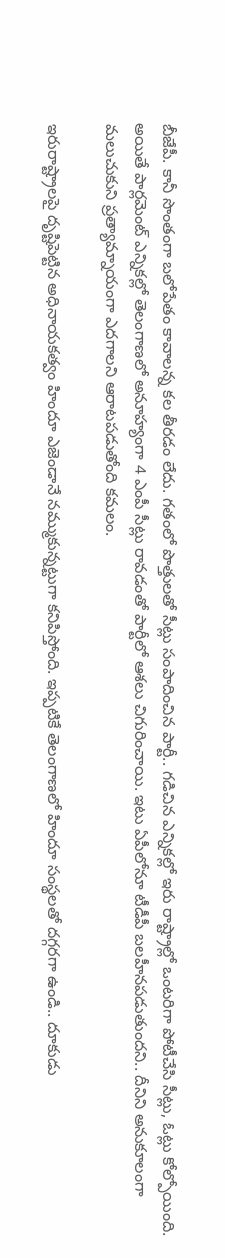బీజేపీ. కానీ సొంతంగా బలోపేతం కావాలన్న కల తీరడం లేదు. గతంలో పొత్తులతో సీట్లు సంపాదించిన పార్టీ.. గడిచిన ఎన్నికల్లో ఇరు రాష్ట్రాల్లో ఒంటరిగా పోటీచేసి సీట్లు, ఓట్లు కోల్పోయింది. అయితే పార్లమెంట్‌ ఎన్నికల్లో తెలంగాణలో అనూహ్యంగా 4 ఎంపీ సీట్లు రావడంతో పార్టీలో ఆశలు చిగురించాయి. ఇటు ఏపీలోనూ టీడీపీ బలహీనపడుతుందని.. దీనిని అనుకూలంగా మలుచుకుని ప్రత్యామ్నాయంగా ఎదగాలని ఆరాటపడుతోంది కమలం.

ఇరురాష్ట్రాలపై దృష్టిపెట్టిన అధినాయకత్వం హిందూ ఎజెండానే నమ్ముకున్నట్టుగా కనిపిస్తోంది. ఇప్పటికే తెలంగాణలో హిందూ సంస్థలతో దగ్గరగా ఉండి.. దూకుడు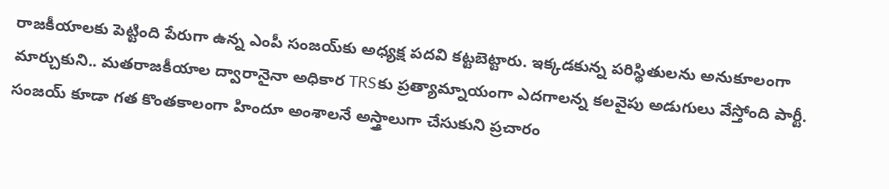రాజకీయాలకు పెట్టింది పేరుగా ఉన్న ఎంపీ సంజయ్‌కు అధ్యక్ష పదవి కట్టబెట్టారు. ఇక్కడకున్న పరిస్థితులను అనుకూలంగా మార్చుకుని.. మతరాజకీయాల ద్వారానైనా అధికార TRSకు ప్రత్యామ్నాయంగా ఎదగాలన్న కలవైపు అడుగులు వేస్తోంది పార్టీ. సంజయ్‌ కూడా గత కొంతకాలంగా హిందూ అంశాలనే అస్త్రాలుగా చేసుకుని ప్రచారం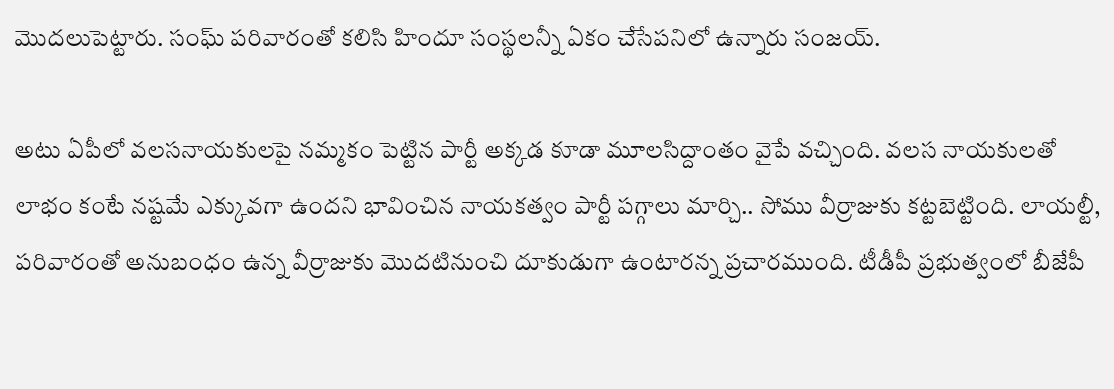మొదలుపెట్టారు. సంఘ్‌ పరివారంతో కలిసి హిందూ సంస్థలన్నీ ఏకం చేసేపనిలో ఉన్నారు సంజయ్‌.

అటు ఏపీలో వలసనాయకులపై నమ్మకం పెట్టిన పార్టీ అక్కడ కూడా మూలసిద్దాంతం వైపే వచ్చింది. వలస నాయకులతో లాభం కంటే నష్టమే ఎక్కువగా ఉందని భావించిన నాయకత్వం పార్టీ పగ్గాలు మార్చి.. సోము వీర్రాజుకు కట్టబెట్టింది. లాయల్టీ, పరివారంతో అనుబంధం ఉన్న వీర్రాజుకు మొదటినుంచి దూకుడుగా ఉంటారన్న ప్రచారముంది. టీడీపీ ప్రభుత్వంలో బీజేపీ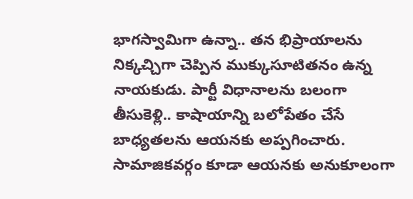భాగస్వామిగా ఉన్నా.. తన భిప్రాయాలను నిక్కచ్చిగా చెప్పిన ముక్కుసూటితనం ఉన్న నాయకుడు. పార్టీ విధానాలను బలంగా తీసుకెళ్లి.. కాషాయాన్ని బలోపేతం చేసే బాధ్యతలను ఆయనకు అప్పగించారు. సామాజికవర్గం కూడా ఆయనకు అనుకూలంగా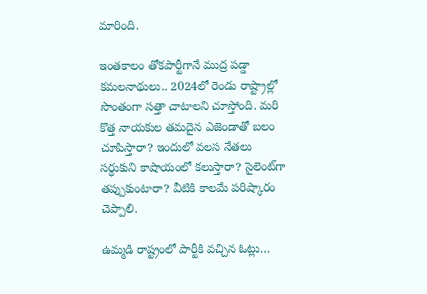మారింది.

ఇంతకాలం తోకపార్టీగానే ముద్ర పడ్డా కమలనాథులు.. 2024లో రెండు రాష్ట్రాల్లో సొంతంగా సత్తా చాటాలని చూస్తోంది. మరి కొత్త నాయకుల తమదైన ఎజెండాతో బలం చూపిస్తారా? ఇందులో వలస నేతలు సర్ధుకుని కాషాయంలో కలుస్తారా? సైలెంట్‌గా తప్పుకుంటారా? వీటికి కాలమే పరిష్కారం చెప్పాలి.

ఉమ్మడి రాష్ట్రంలో పార్టీకి వచ్చిన ఓట్లు…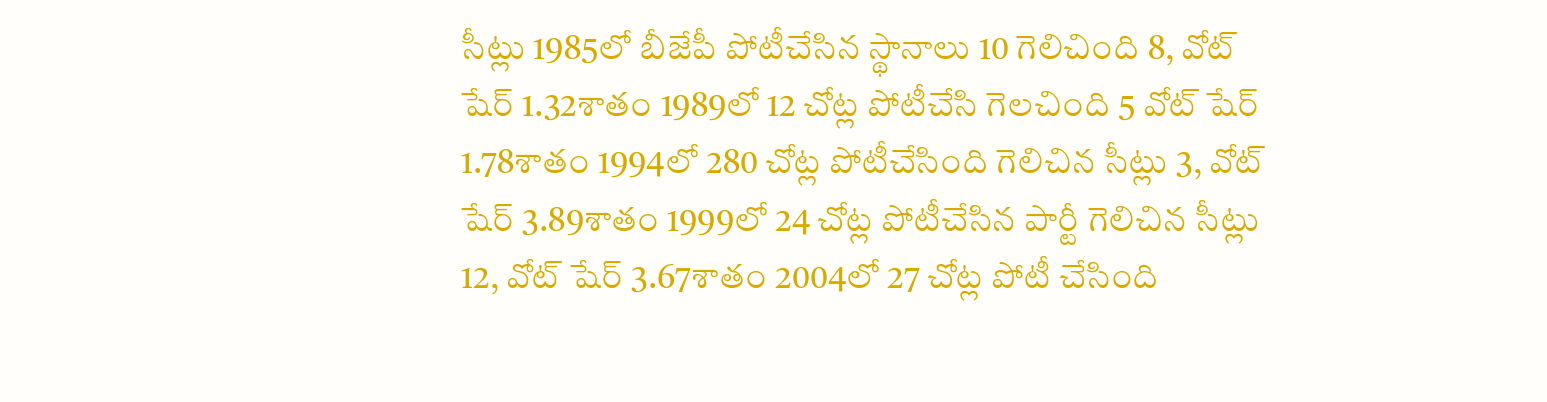సీట్లు 1985లో బీజేపీ పోటీచేసిన స్థానాలు 10 గెలిచింది 8, వోట్‌ షేర్‌ 1.32శాతం 1989లో 12 చోట్ల పోటీచేసి గెలచింది 5 వోట్‌ షేర్‌ 1.78శాతం 1994లో 280 చోట్ల పోటీచేసింది గెలిచిన సీట్లు 3, వోట్‌ షేర్‌ 3.89శాతం 1999లో 24 చోట్ల పోటీచేసిన పార్టీ గెలిచిన సీట్లు 12, వోట్‌ షేర్‌ 3.67శాతం 2004లో 27 చోట్ల పోటీ చేసింది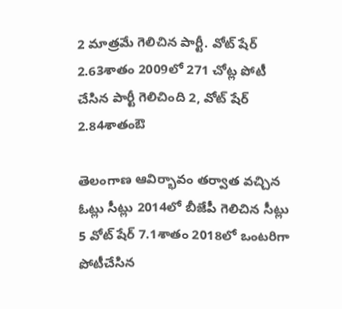2 మాత్రమే గెలిచిన పార్టీ. వోట్‌ షేర్‌ 2.63శాతం 2009లో 271 చోట్ల పోటీ చేసిన పార్టీ గెలిచింది 2, వోట్‌ షేర్‌ 2.84శాతంఔ

తెలంగాణ ఆవిర్భావం తర్వాత వచ్చిన ఓట్లు సీట్లు 2014లో బీజేపీ గెలిచిన సీట్లు 5 వోట్‌ షేర్‌ 7.1శాతం 2018లో ఒంటరిగా పోటీచేసిన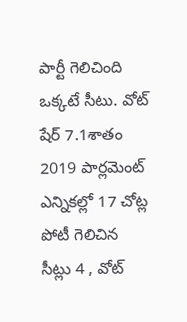పార్టీ గెలిచింది ఒక్కటే సీటు. వోట్‌ షేర్‌ 7.1శాతం 2019 పార్లమెంట్‌ ఎన్నికల్లో 17 చోట్ల పోటీ గెలిచిన సీట్లు 4 , వోట్‌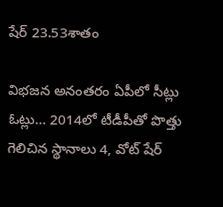షేర్‌ 23.53శాతం

విభజన అనంతరం ఏపీలో సీట్లు ఓట్లు… 2014లో టీడీపీతో పొత్తు గెలిచిన స్థానాలు 4, వోట్‌ షేర్‌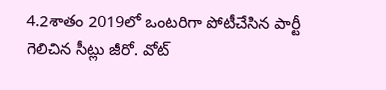4.2శాతం 2019లో ఒంటరిగా పోటీచేసిన పార్టీ గెలిచిన సీట్లు జీరో. వోట్‌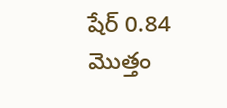షేర్‌ 0.84 మొత్తం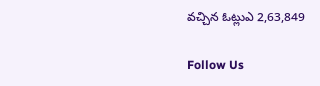వచ్చిన ఓట్లుఎ 2,63,849

Follow Us